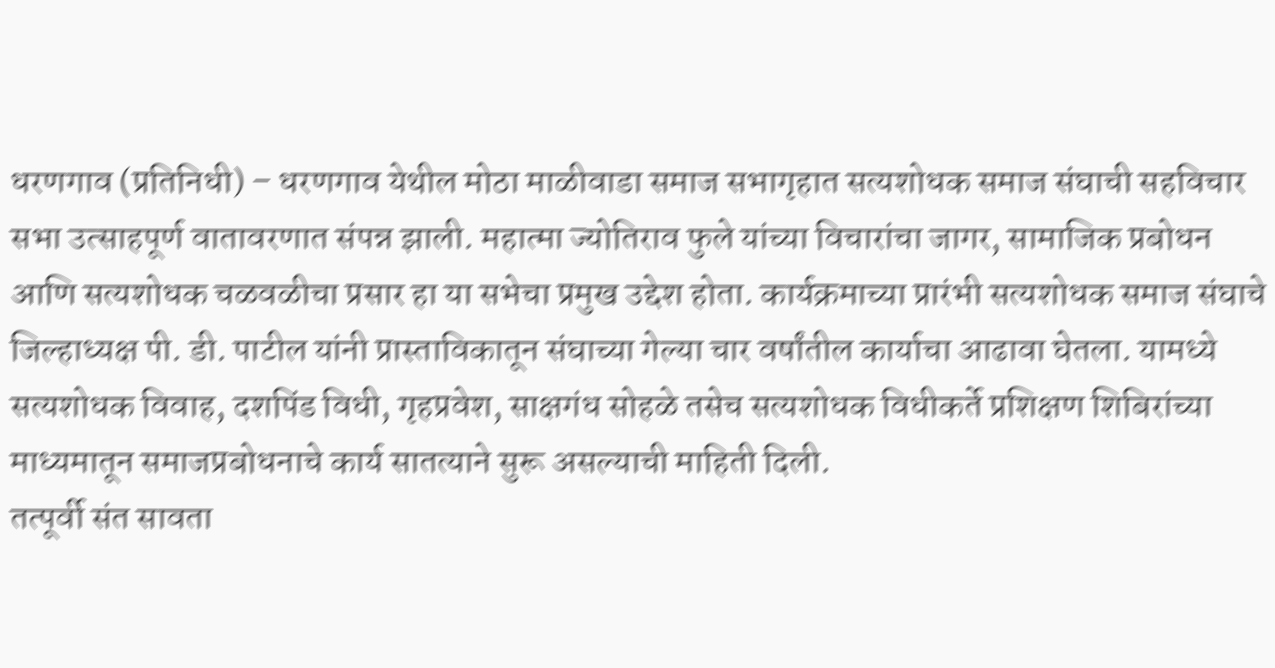धरणगाव (प्रतिनिधी) – धरणगाव येथील मोठा माळीवाडा समाज सभागृहात सत्यशोधक समाज संघाची सहविचार सभा उत्साहपूर्ण वातावरणात संपन्न झाली. महात्मा ज्योतिराव फुले यांच्या विचारांचा जागर, सामाजिक प्रबोधन आणि सत्यशोधक चळवळीचा प्रसार हा या सभेचा प्रमुख उद्देश होता. कार्यक्रमाच्या प्रारंभी सत्यशोधक समाज संघाचे जिल्हाध्यक्ष पी. डी. पाटील यांनी प्रास्ताविकातून संघाच्या गेल्या चार वर्षांतील कार्याचा आढावा घेतला. यामध्ये सत्यशोधक विवाह, दशपिंड विधी, गृहप्रवेश, साक्षगंध सोहळे तसेच सत्यशोधक विधीकर्ते प्रशिक्षण शिबिरांच्या माध्यमातून समाजप्रबोधनाचे कार्य सातत्याने सुरू असल्याची माहिती दिली.
तत्पूर्वी संत सावता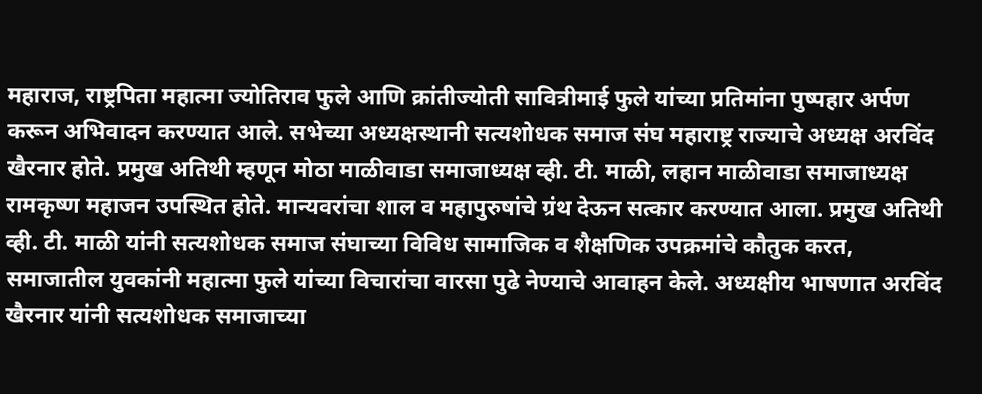महाराज, राष्ट्रपिता महात्मा ज्योतिराव फुले आणि क्रांतीज्योती सावित्रीमाई फुले यांच्या प्रतिमांना पुष्पहार अर्पण करून अभिवादन करण्यात आले. सभेच्या अध्यक्षस्थानी सत्यशोधक समाज संघ महाराष्ट्र राज्याचे अध्यक्ष अरविंद खैरनार होते. प्रमुख अतिथी म्हणून मोठा माळीवाडा समाजाध्यक्ष व्ही. टी. माळी, लहान माळीवाडा समाजाध्यक्ष रामकृष्ण महाजन उपस्थित होते. मान्यवरांचा शाल व महापुरुषांचे ग्रंथ देऊन सत्कार करण्यात आला. प्रमुख अतिथी व्ही. टी. माळी यांनी सत्यशोधक समाज संघाच्या विविध सामाजिक व शैक्षणिक उपक्रमांचे कौतुक करत, समाजातील युवकांनी महात्मा फुले यांच्या विचारांचा वारसा पुढे नेण्याचे आवाहन केले. अध्यक्षीय भाषणात अरविंद खैरनार यांनी सत्यशोधक समाजाच्या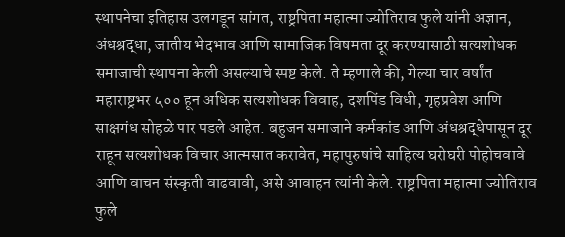स्थापनेचा इतिहास उलगडून सांगत, राष्ट्रपिता महात्मा ज्योतिराव फुले यांनी अज्ञान, अंधश्रद्धा, जातीय भेदभाव आणि सामाजिक विषमता दूर करण्यासाठी सत्यशोधक समाजाची स्थापना केली असल्याचे स्पष्ट केले. ते म्हणाले की, गेल्या चार वर्षांत महाराष्ट्रभर ५०० हून अधिक सत्यशोधक विवाह, दशपिंड विधी, गृहप्रवेश आणि साक्षगंध सोहळे पार पडले आहेत. बहुजन समाजाने कर्मकांड आणि अंधश्रद्धेपासून दूर राहून सत्यशोधक विचार आत्मसात करावेत, महापुरुषांचे साहित्य घरोघरी पोहोचवावे आणि वाचन संस्कृती वाढवावी, असे आवाहन त्यांनी केले. राष्ट्रपिता महात्मा ज्योतिराव फुले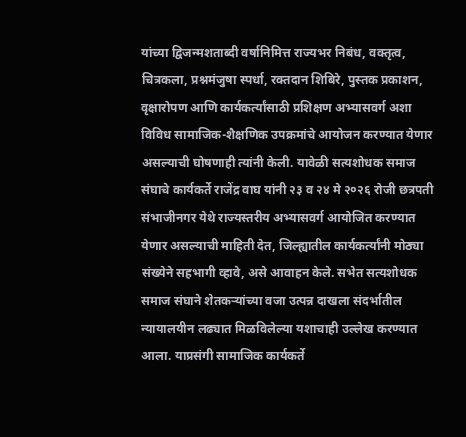यांच्या द्विजन्मशताब्दी वर्षानिमित्त राज्यभर निबंध, वक्तृत्व, चित्रकला, प्रश्नमंजुषा स्पर्धा, रक्तदान शिबिरे, पुस्तक प्रकाशन, वृक्षारोपण आणि कार्यकर्त्यांसाठी प्रशिक्षण अभ्यासवर्ग अशा विविध सामाजिक-शैक्षणिक उपक्रमांचे आयोजन करण्यात येणार असल्याची घोषणाही त्यांनी केली. यावेळी सत्यशोधक समाज संघाचे कार्यकर्ते राजेंद्र वाघ यांनी २३ व २४ मे २०२६ रोजी छत्रपती संभाजीनगर येथे राज्यस्तरीय अभ्यासवर्ग आयोजित करण्यात येणार असल्याची माहिती देत, जिल्ह्यातील कार्यकर्त्यांनी मोठ्या संख्येने सहभागी व्हावे, असे आवाहन केले. सभेत सत्यशोधक समाज संघाने शेतकऱ्यांच्या वजा उत्पन्न दाखला संदर्भातील न्यायालयीन लढ्यात मिळविलेल्या यशाचाही उल्लेख करण्यात आला. याप्रसंगी सामाजिक कार्यकर्ते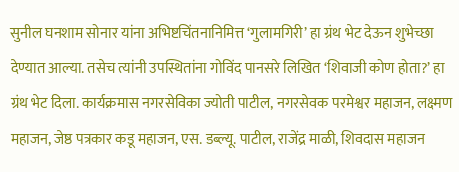सुनील घनशाम सोनार यांना अभिष्टचिंतनानिमित्त ‘गुलामगिरी’ हा ग्रंथ भेट देऊन शुभेच्छा देण्यात आल्या. तसेच त्यांनी उपस्थितांना गोविंद पानसरे लिखित ‘शिवाजी कोण होता?’ हा ग्रंथ भेट दिला. कार्यक्रमास नगरसेविका ज्योती पाटील, नगरसेवक परमेश्वर महाजन, लक्ष्मण महाजन, जेष्ठ पत्रकार कडू महाजन, एस. डब्ल्यू. पाटील, राजेंद्र माळी, शिवदास महाजन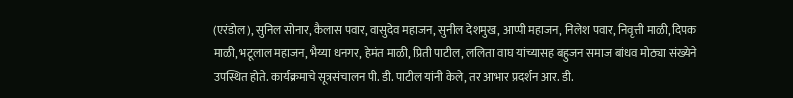(एरंडोल), सुनिल सोनार, कैलास पवार, वासुदेव महाजन, सुनील देशमुख, आप्पी महाजन, निलेश पवार, निवृत्ती माळी, दिपक माळी, भटूलाल महाजन, भैय्या धनगर, हेमंत माळी, प्रिती पाटील, ललिता वाघ यांच्यासह बहुजन समाज बांधव मोठ्या संख्येने उपस्थित होते. कार्यक्रमाचे सूत्रसंचालन पी. डी. पाटील यांनी केले, तर आभार प्रदर्शन आर. डी.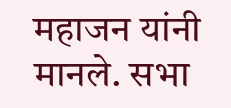महाजन यांनी मानले. सभा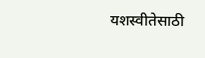यशस्वीतेसाठी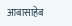आबासाहेब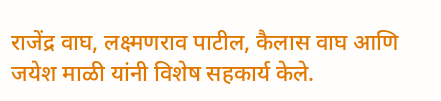राजेंद्र वाघ, लक्ष्मणराव पाटील, कैलास वाघ आणि जयेश माळी यांनी विशेष सहकार्य केले.